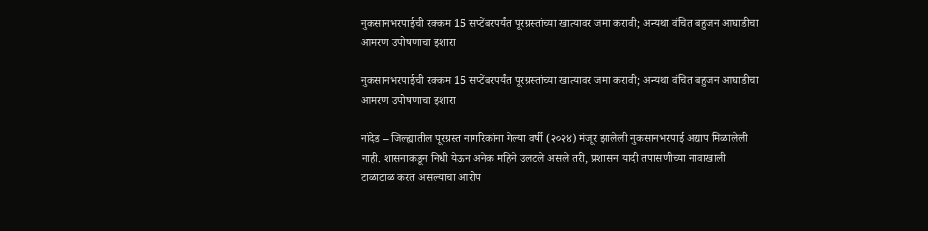नुकसानभरपाईची रक्कम 15 सप्टेंबरपर्यंत पूरग्रस्तांच्या खात्यावर जमा करावी; अन्यथा वंचित बहुजन आघाडीचा आमरण उपोषणाचा इशारा

नुकसानभरपाईची रक्कम 15 सप्टेंबरपर्यंत पूरग्रस्तांच्या खात्यावर जमा करावी; अन्यथा वंचित बहुजन आघाडीचा आमरण उपोषणाचा इशारा

नांदेड – जिल्ह्यातील पूरग्रस्त नागरिकांना गेल्या वर्षी (२०२४) मंजूर झालेली नुकसानभरपाई अद्याप मिळालेली नाही. शासनाकडून निधी येऊन अनेक महिने उलटले असले तरी, प्रशासन यादी तपासणीच्या नावाखाली टाळाटाळ करत असल्याचा आरोप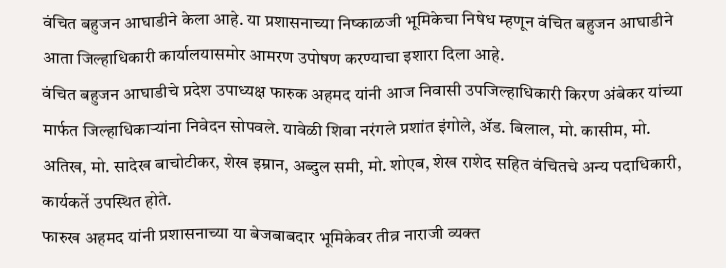वंचित बहुजन आघाडीने केला आहे. या प्रशासनाच्या निष्काळजी भूमिकेचा निषेध म्हणून वंचित बहुजन आघाडीने आता जिल्हाधिकारी कार्यालयासमोर आमरण उपोषण करण्याचा इशारा दिला आहे.
वंचित बहुजन आघाडीचे प्रदेश उपाध्यक्ष फारुक अहमद यांनी आज निवासी उपजिल्हाधिकारी किरण अंबेकर यांच्या मार्फत जिल्हाधिकाऱ्यांना निवेदन सोपवले. यावेळी शिवा नरंगले प्रशांत इंगोले, ॲड. बिलाल, मो. कासीम, मो. अतिख, मो. सादेख बाचोटीकर, शेख इम्रान, अब्दुल समी, मो. शोएब, शेख राशेद सहित वंचितचे अन्य पदाधिकारी, कार्यकर्ते उपस्थित होते.
फारुख अहमद यांनी प्रशासनाच्या या बेजबाबदार भूमिकेवर तीव्र नाराजी व्यक्त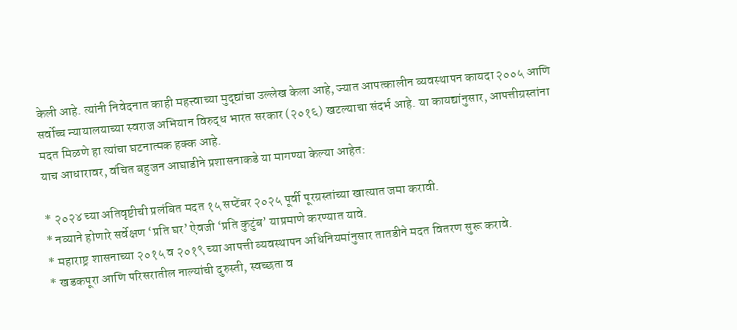केली आहे. त्यांनी निवेदनात काही महत्त्वाच्या मुद्द्यांचा उल्लेख केला आहे, ज्यात आपत्कालीन व्यवस्थापन कायदा २००५ आणि सर्वोच्च न्यायालयाच्या स्वराज अभियान विरुद्ध भारत सरकार (२०१६) खटल्याचा संदर्भ आहे. या कायद्यांनुसार, आपत्तीग्रस्तांना मदत मिळणे हा त्यांचा घटनात्मक हक्क आहे.
याच आधारावर, वंचित बहुजन आघाडीने प्रशासनाकडे या मागण्या केल्या आहेत:

* २०२४ च्या अतिवृष्टीची प्रलंबित मदत १५ सप्टेंबर २०२५ पूर्वी पूरग्रस्तांच्या खात्यात जमा करावी.
* नव्याने होणारे सर्वेक्षण ‘प्रति घर’ ऐवजी ‘प्रति कुटुंब’ याप्रमाणे करण्यात यावे.
* महाराष्ट्र शासनाच्या २०१५ व २०१९ च्या आपत्ती व्यवस्थापन अधिनियमांनुसार तातडीने मदत वितरण सुरू करावे.
* खडकपूरा आणि परिसरातील नाल्यांची दुरुस्ती, स्वच्छता व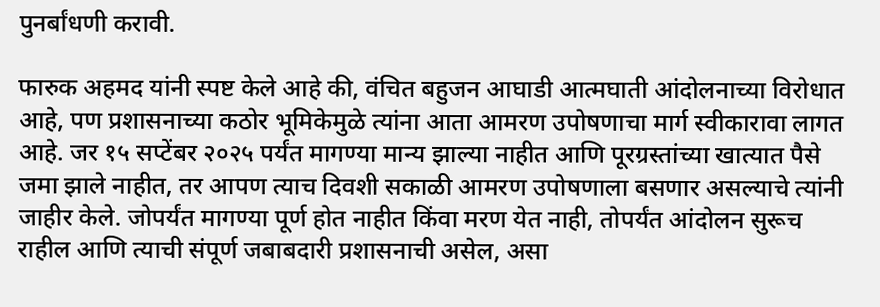पुनर्बांधणी करावी.

फारुक अहमद यांनी स्पष्ट केले आहे की, वंचित बहुजन आघाडी आत्मघाती आंदोलनाच्या विरोधात आहे, पण प्रशासनाच्या कठोर भूमिकेमुळे त्यांना आता आमरण उपोषणाचा मार्ग स्वीकारावा लागत आहे. जर १५ सप्टेंबर २०२५ पर्यंत मागण्या मान्य झाल्या नाहीत आणि पूरग्रस्तांच्या खात्यात पैसे जमा झाले नाहीत, तर आपण त्याच दिवशी सकाळी आमरण उपोषणाला बसणार असल्याचे त्यांनी जाहीर केले. जोपर्यंत मागण्या पूर्ण होत नाहीत किंवा मरण येत नाही, तोपर्यंत आंदोलन सुरूच राहील आणि त्याची संपूर्ण जबाबदारी प्रशासनाची असेल, असा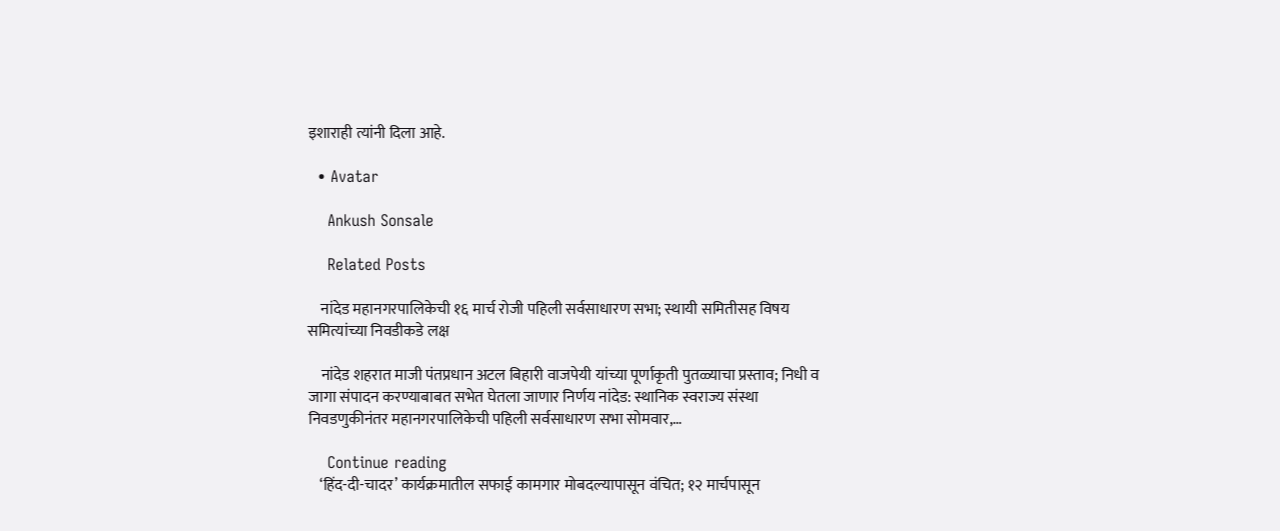इशाराही त्यांनी दिला आहे.

  • Avatar

    Ankush Sonsale

    Related Posts

    नांदेड महानगरपालिकेची १६ मार्च रोजी पहिली सर्वसाधारण सभा; स्थायी समितीसह विषय समित्यांच्या निवडीकडे लक्ष

    नांदेड शहरात माजी पंतप्रधान अटल बिहारी वाजपेयी यांच्या पूर्णाकृती पुतळ्याचा प्रस्ताव; निधी व जागा संपादन करण्याबाबत सभेत घेतला जाणार निर्णय नांदेड: स्थानिक स्वराज्य संस्था निवडणुकीनंतर महानगरपालिकेची पहिली सर्वसाधारण सभा सोमवार,…

    Continue reading
    ‘हिंद-दी-चादर’ कार्यक्रमातील सफाई कामगार मोबदल्यापासून वंचित; १२ मार्चपासून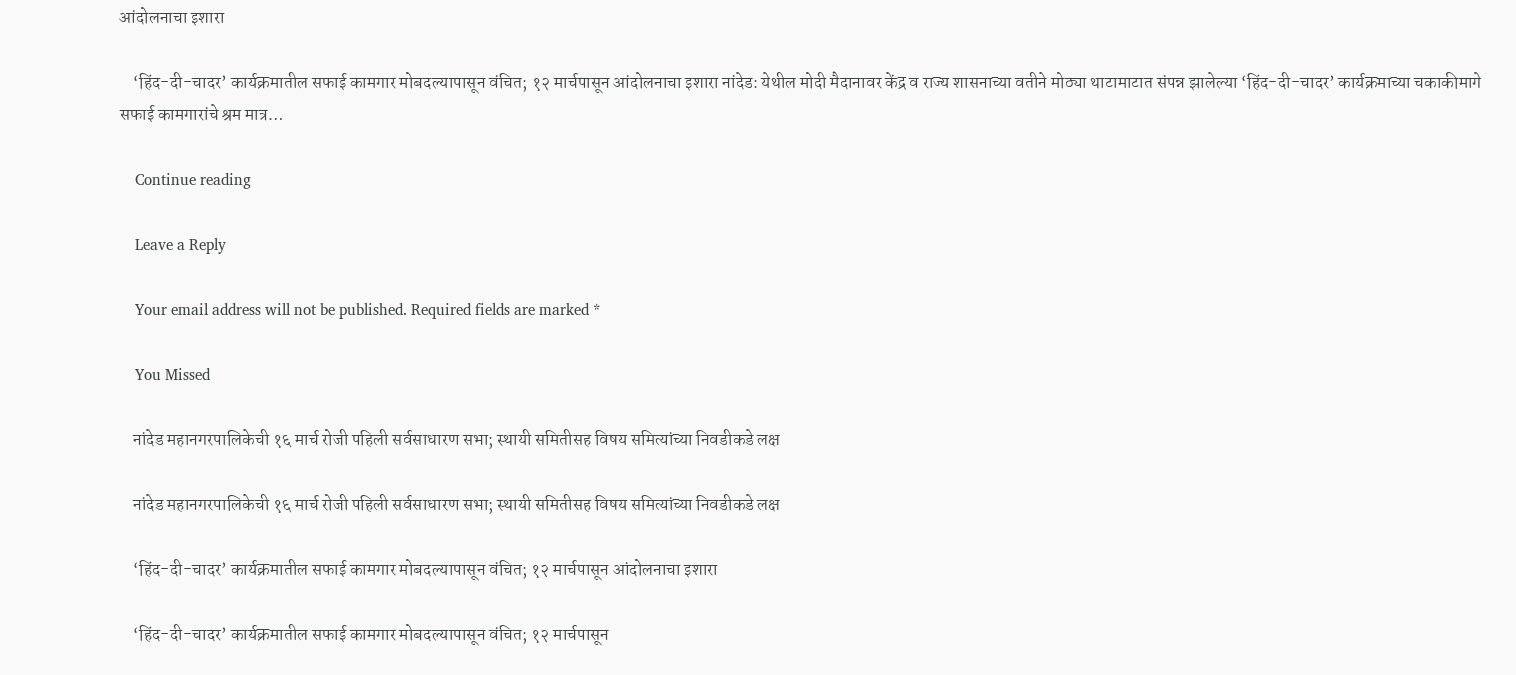आंदोलनाचा इशारा

    ‘हिंद-दी-चादर’ कार्यक्रमातील सफाई कामगार मोबदल्यापासून वंचित; १२ मार्चपासून आंदोलनाचा इशारा नांदेड: येथील मोदी मैदानावर केंद्र व राज्य शासनाच्या वतीने मोठ्या थाटामाटात संपन्न झालेल्या ‘हिंद-दी-चादर’ कार्यक्रमाच्या चकाकीमागे सफाई कामगारांचे श्रम मात्र…

    Continue reading

    Leave a Reply

    Your email address will not be published. Required fields are marked *

    You Missed

    नांदेड महानगरपालिकेची १६ मार्च रोजी पहिली सर्वसाधारण सभा; स्थायी समितीसह विषय समित्यांच्या निवडीकडे लक्ष

    नांदेड महानगरपालिकेची १६ मार्च रोजी पहिली सर्वसाधारण सभा; स्थायी समितीसह विषय समित्यांच्या निवडीकडे लक्ष

    ‘हिंद-दी-चादर’ कार्यक्रमातील सफाई कामगार मोबदल्यापासून वंचित; १२ मार्चपासून आंदोलनाचा इशारा

    ‘हिंद-दी-चादर’ कार्यक्रमातील सफाई कामगार मोबदल्यापासून वंचित; १२ मार्चपासून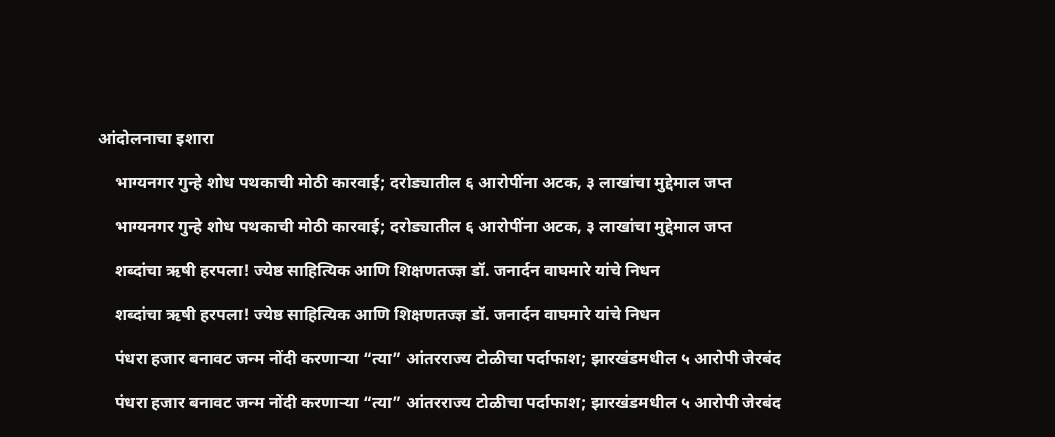आंदोलनाचा इशारा

    भाग्यनगर गुन्हे शोध पथकाची मोठी कारवाई; दरोड्यातील ६ आरोपींना अटक, ३ लाखांचा मुद्देमाल जप्त

    भाग्यनगर गुन्हे शोध पथकाची मोठी कारवाई; दरोड्यातील ६ आरोपींना अटक, ३ लाखांचा मुद्देमाल जप्त

    शब्दांचा ऋषी हरपला! ज्येष्ठ साहित्यिक आणि शिक्षणतज्ज्ञ डॉ. जनार्दन वाघमारे यांचे निधन

    शब्दांचा ऋषी हरपला! ज्येष्ठ साहित्यिक आणि शिक्षणतज्ज्ञ डॉ. जनार्दन वाघमारे यांचे निधन

    पंधरा हजार बनावट जन्म नोंदी करणाऱ्या “त्या” आंतरराज्य टोळीचा पर्दाफाश; झारखंडमधील ५ आरोपी जेरबंद

    पंधरा हजार बनावट जन्म नोंदी करणाऱ्या “त्या” आंतरराज्य टोळीचा पर्दाफाश; झारखंडमधील ५ आरोपी जेरबंद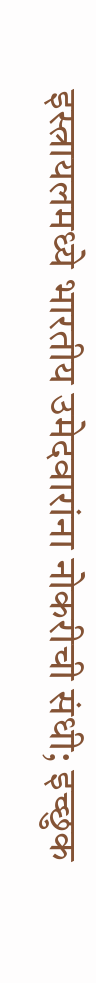इस्त्रायलमध्ये भारतीय उमेदवारांना नोकरीची संधी; इच्छुक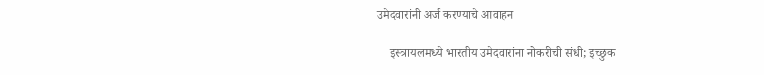उमेदवारांनी अर्ज करण्याचे आवाहन

    इस्त्रायलमध्ये भारतीय उमेदवारांना नोकरीची संधी; इच्छुक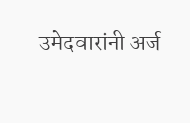उमेदवारांनी अर्ज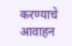करण्याचे आवाहन